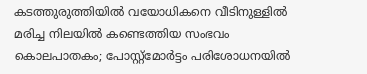കടത്തുരുത്തിയില്‍ വയോധികനെ വീടിനുള്ളിൽ മരിച്ച നിലയിൽ കണ്ടെത്തിയ സംഭവം കൊലപാതകം; പോസ്റ്റ്മോർട്ടം പരിശോധനയിൽ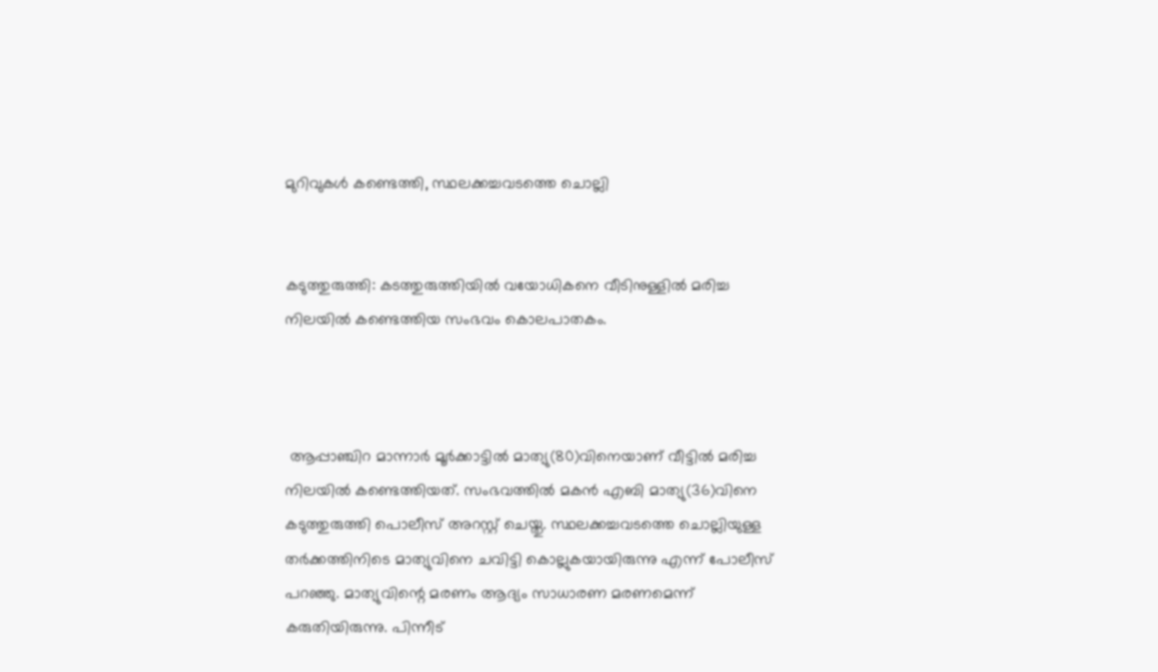മുറിവുകൾ കണ്ടെത്തി, സ്ഥലക്കച്ചവടത്തെ ചൊല്ലി


കടുത്തുരുത്തി: കടത്തുരുത്തിയില്‍ വയോധികനെ വീടിനുള്ളിൽ മരിച്ച നിലയിൽ കണ്ടെത്തിയ സംഭവം കൊലപാതകം.



 ആപ്പാഞ്ചിറ മാന്നാർ മൂർക്കാട്ടിൽ മാത്യു(80)വിനെയാണ്‌ വീട്ടിൽ മരിച്ച നിലയിൽ കണ്ടെത്തിയത്. സംഭവത്തിൽ മകൻ എബി മാത്യു(36)വിനെ കടുത്തുരുത്തി പൊലീസ് അറസ്റ്റ് ചെയ്തു. സ്ഥലക്കച്ചവടത്തെ ചൊല്ലിയുള്ള തര്‍ക്കത്തിനിടെ മാത്യുവിനെ ചവിട്ടി കൊല്ലുകയായിരുന്നു എന്ന് പോലീസ് പറഞ്ഞു. മാത്യുവിന്റെ മരണം ആദ്യം സാധാരണ മരണമെന്ന് കരുതിയിരുന്നു. പിന്നീട്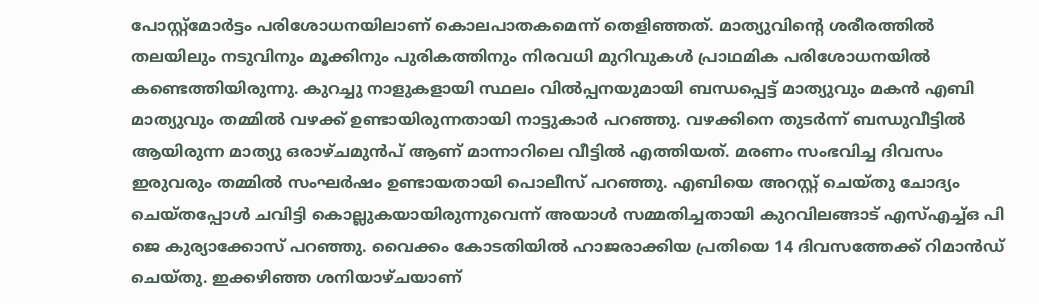പോസ്റ്റ്മോർട്ടം പരിശോധനയിലാണ് കൊലപാതകമെന്ന് തെളിഞ്ഞത്. മാത്യുവിന്റെ ശരീരത്തിൽ തലയിലും നടുവിനും മൂക്കിനും പുരികത്തിനും നിരവധി മുറിവുകൾ പ്രാഥമിക പരിശോധനയിൽ കണ്ടെത്തിയിരുന്നു. കുറച്ചു നാളുകളായി സ്ഥലം വിൽപ്പനയുമായി ബന്ധപ്പെട്ട് മാത്യുവും മകൻ എബി മാത്യുവും തമ്മിൽ വഴക്ക് ഉണ്ടായിരുന്നതായി നാട്ടുകാർ പറഞ്ഞു. വഴക്കിനെ തുടർന്ന് ബന്ധുവീട്ടിൽ ആയിരുന്ന മാത്യു ഒരാഴ്ചമുൻപ് ആണ് മാന്നാറിലെ വീട്ടിൽ എത്തിയത്. മരണം സംഭവിച്ച ദിവസം ഇരുവരും തമ്മിൽ സംഘർഷം ഉണ്ടായതായി പൊലീസ് പറഞ്ഞു. എബിയെ അറസ്റ്റ് ചെയ്തു ചോദ്യം ചെയ്തപ്പോൾ ചവിട്ടി കൊല്ലുകയായിരുന്നുവെന്ന് അയാൾ സമ്മതിച്ചതായി കുറവിലങ്ങാട് എസ്എച്ച്ഒ പി ജെ കുര്യാക്കോസ് പറഞ്ഞു. വൈക്കം കോടതിയിൽ ഹാജരാക്കിയ പ്രതിയെ 14 ദിവസത്തേക്ക് റിമാൻഡ്‌ ചെയ്തു. ഇക്കഴിഞ്ഞ ശനിയാഴ്ചയാണ്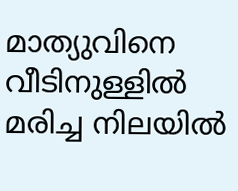മാത്യുവിനെ വീടിനുള്ളിൽ മരിച്ച നിലയിൽ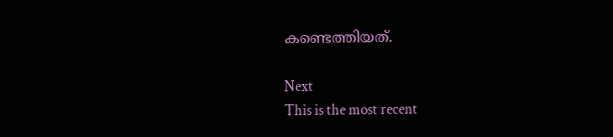കണ്ടെത്തിയത്.

Next
This is the most recent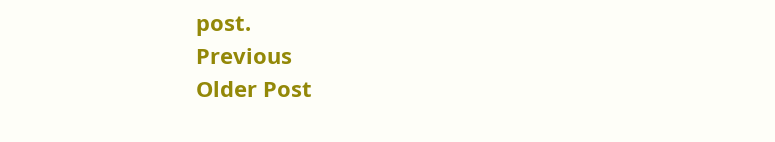post.
Previous
Older Post